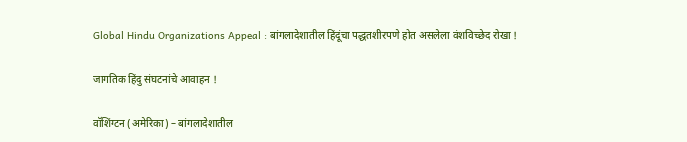Global Hindu Organizations Appeal : बांगलादेशातील हिंदूंचा पद्धतशीरपणे होत असलेला वंशविच्छेद रोखा !

जागतिक हिंदु संघटनांचे आवाहन !

वॉशिंग्टन (अमेरिका) – बांगलादेशातील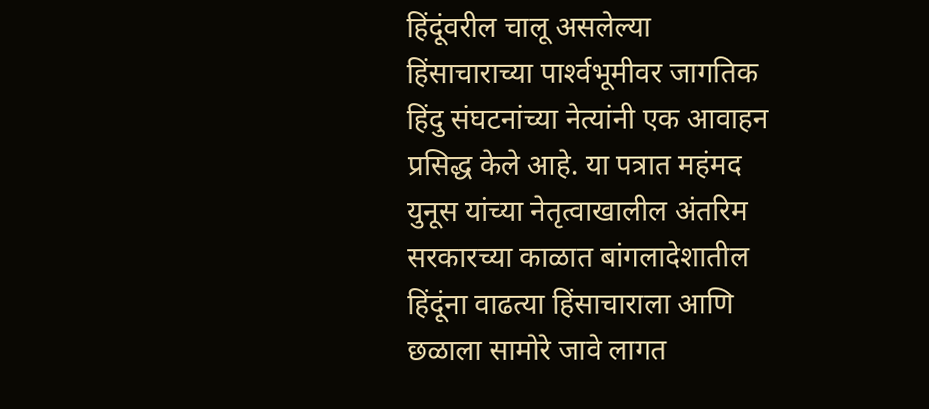हिंदूंवरील चालू असलेल्या हिंसाचाराच्या पार्श्‍वभूमीवर जागतिक हिंदु संघटनांच्या नेत्यांनी एक आवाहन प्रसिद्ध केले आहे. या पत्रात महंमद युनूस यांच्या नेतृत्वाखालील अंतरिम सरकारच्या काळात बांगलादेशातील हिंदूंना वाढत्या हिंसाचाराला आणि छळाला सामोरे जावे लागत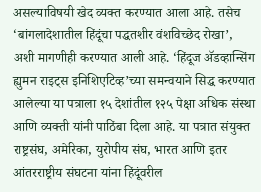असल्याविषयी खेद व्यक्त करण्यात आला आहे. तसेच ‘बांगलादेशातील हिंदूंचा पद्धतशीर वंशविच्छेद रोखा’, अशी मागणीही करण्यात आली आहे. ‘हिंदूज अ‍ॅडव्हान्सिंग ह्युमन राइट्स इनिशिएटिव्ह’च्या समन्वयाने सिद्ध करण्यात आलेल्या या पत्राला १५ देशांतील १२५ पेक्षा अधिक संस्था आणि व्यक्ती यांनी पाठिंबा दिला आहे. या पत्रात संयुक्त राष्ट्रसंघ, अमेरिका, युरोपीय संघ, भारत आणि इतर आंतरराष्ट्रीय संघटना यांना हिंदूंवरील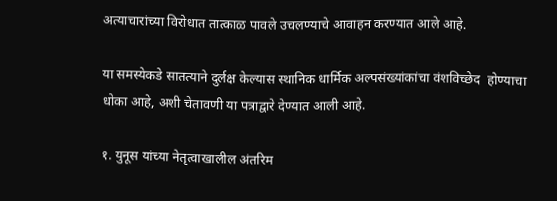अत्याचारांच्या विरोधात तात्काळ पावले उचलण्याचे आवाहन करण्यात आले आहे.

या समस्येकडे सातत्याने दुर्लक्ष केल्यास स्थानिक धार्मिक अल्पसंख्यांकांचा वंशविच्छेद  होण्याचा धोका आहे, अशी चेतावणी या पत्राद्वारे देण्यात आली आहे.

१. युनूस यांच्या नेतृत्वाखालील अंतरिम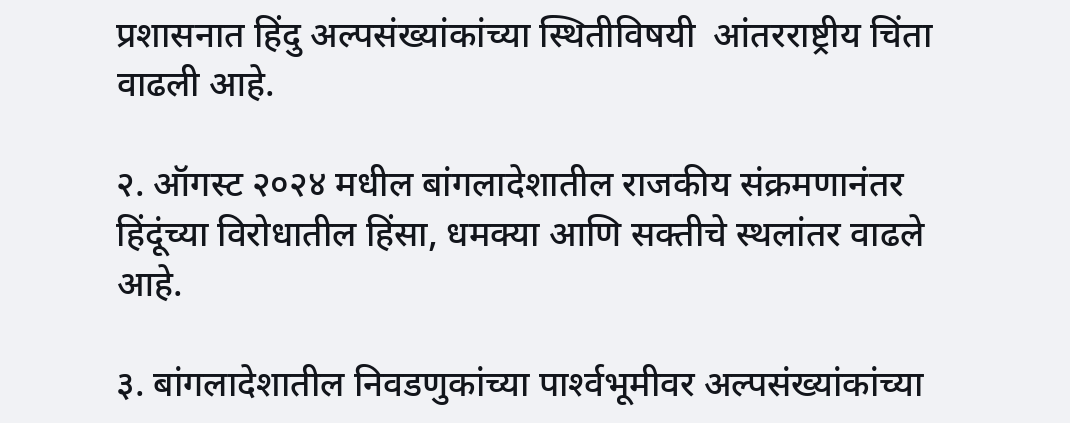प्रशासनात हिंदु अल्पसंख्यांकांच्या स्थितीविषयी  आंतरराष्ट्रीय चिंता वाढली आहे.

२. ऑगस्ट २०२४ मधील बांगलादेशातील राजकीय संक्रमणानंतर हिंदूंच्या विरोधातील हिंसा, धमक्या आणि सक्तीचे स्थलांतर वाढले आहे.

३. बांगलादेशातील निवडणुकांच्या पार्श्‍वभूमीवर अल्पसंख्यांकांच्या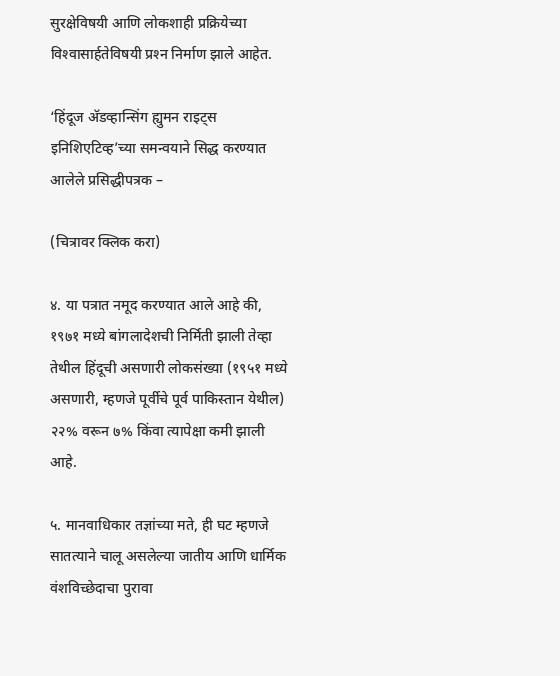सुरक्षेविषयी आणि लोकशाही प्रक्रियेच्या विश्‍वासार्हतेविषयी प्रश्‍न निर्माण झाले आहेत.

‘हिंदूज अ‍ॅडव्हान्सिंग ह्युमन राइट्स इनिशिएटिव्ह’च्या समन्वयाने सिद्ध करण्यात आलेले प्रसिद्धीपत्रक –

(चित्रावर क्लिक करा)

४. या पत्रात नमूद करण्यात आले आहे की, १९७१ मध्ये बांगलादेशची निर्मिती झाली तेव्हा तेथील हिंदूची असणारी लोकसंख्या (१९५१ मध्ये असणारी, म्हणजे पूर्वीचे पूर्व पाकिस्तान येथील) २२% वरून ७% किंवा त्यापेक्षा कमी झाली आहे.

५. मानवाधिकार तज्ञांच्या मते, ही घट म्हणजे सातत्याने चालू असलेल्या जातीय आणि धार्मिक वंशविच्छेदाचा पुरावा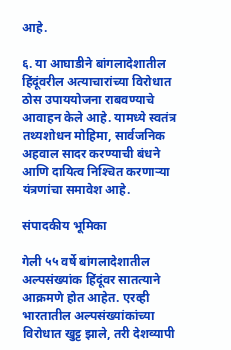आहे.

६. या आघाडीने बांगलादेशातील हिंदूंवरील अत्याचारांच्या विरोधात ठोस उपाययोजना राबवण्याचे आवाहन केले आहे. यामध्ये स्वतंत्र तथ्यशोधन मोहिमा, सार्वजनिक अहवाल सादर करण्याची बंधने आणि दायित्व निश्‍चित करणार्‍या यंत्रणांचा समावेश आहे.

संपादकीय भूमिका

गेली ५५ वर्षे बांगलादेशातील अल्पसंख्यांक हिंदूंवर सातत्याने आक्रमणे होत आहेत. एरव्ही भारतातील अल्पसंख्यांकांच्या विरोधात खुट्ट झाले, तरी देशव्यापी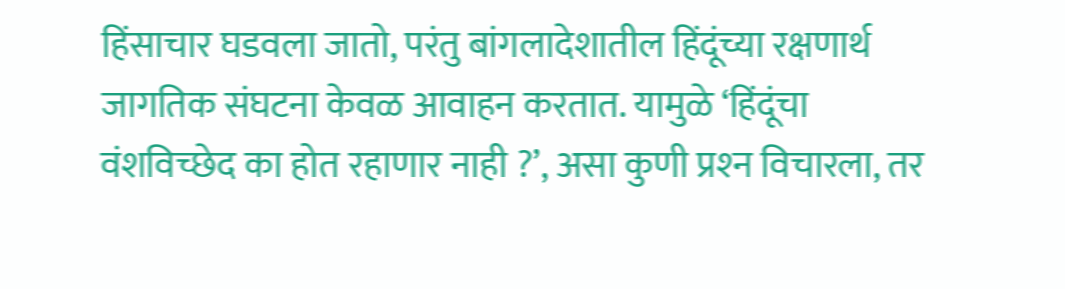हिंसाचार घडवला जातो, परंतु बांगलादेशातील हिंदूंच्या रक्षणार्थ जागतिक संघटना केवळ आवाहन करतात. यामुळे ‘हिंदूंचा वंशविच्छेद का होत रहाणार नाही ?’, असा कुणी प्रश्‍न विचारला, तर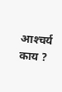आश्‍चर्य काय ?